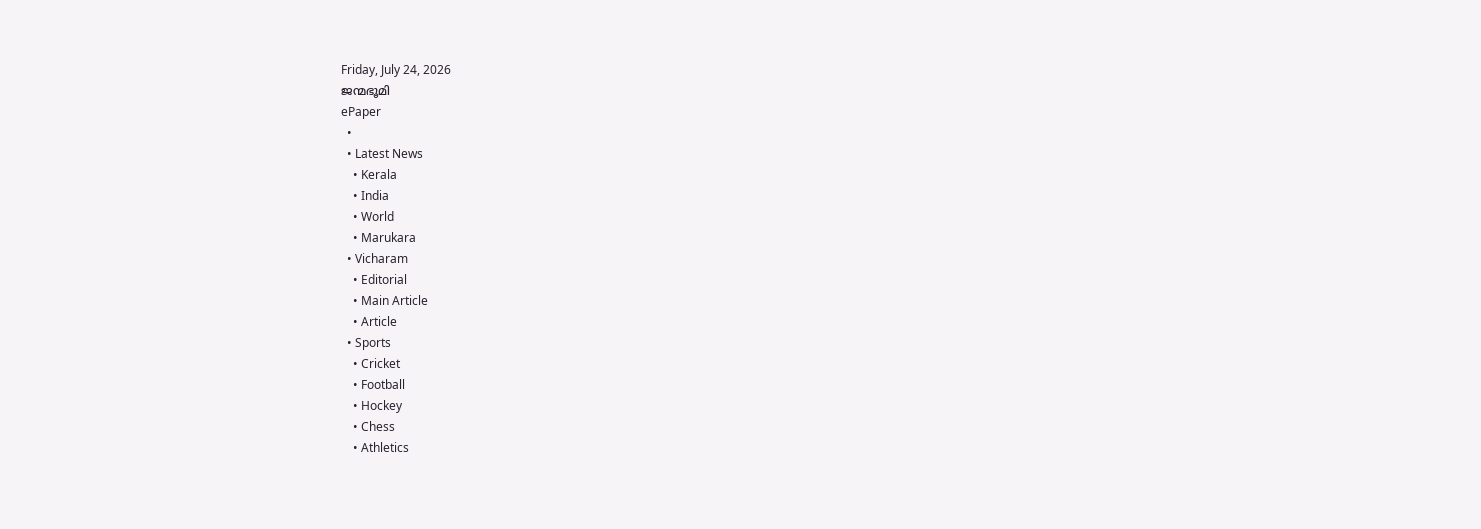Friday, July 24, 2026
ജന്മഭൂമി
ePaper
  •
  • Latest News
    • Kerala
    • India
    • World
    • Marukara
  • Vicharam
    • Editorial
    • Main Article
    • Article
  • Sports
    • Cricket
    • Football
    • Hockey
    • Chess
    • Athletics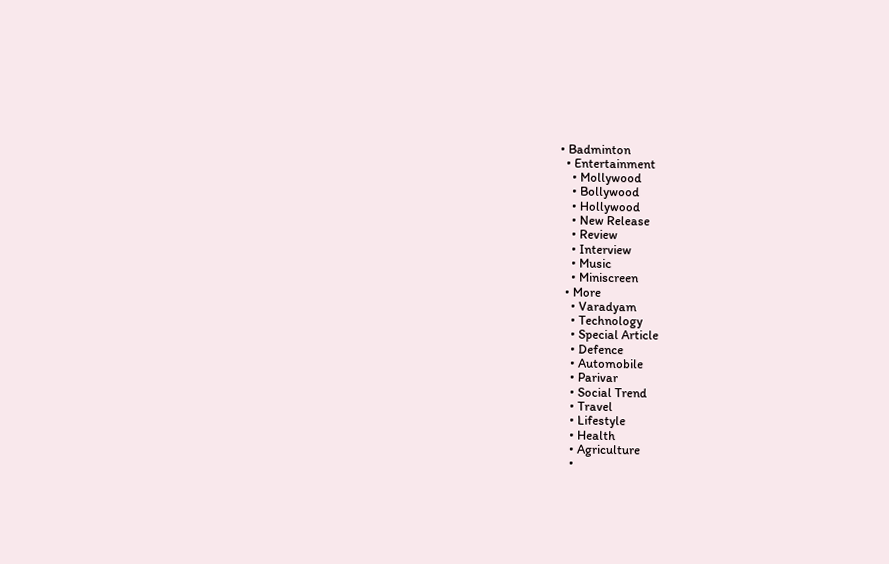• Badminton
  • Entertainment
    • Mollywood
    • Bollywood
    • Hollywood
    • New Release
    • Review
    • Interview
    • Music
    • Miniscreen
  • More
    • Varadyam
    • Technology
    • Special Article
    • Defence
    • Automobile
    • Parivar
    • Social Trend
    • Travel
    • Lifestyle
    • Health
    • Agriculture
    •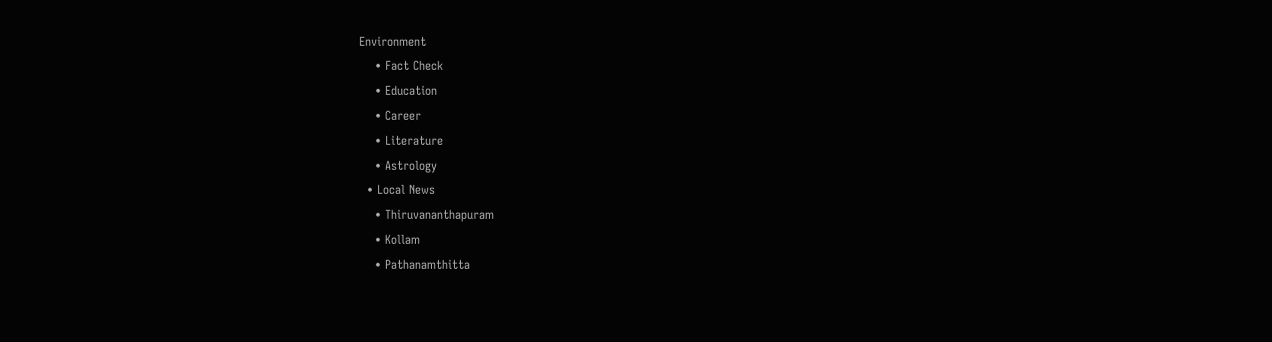Environment
    • Fact Check
    • Education
    • Career
    • Literature
    • Astrology
  • Local News
    • Thiruvananthapuram
    • Kollam
    • Pathanamthitta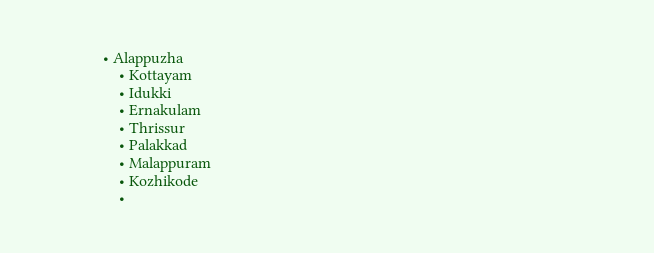• Alappuzha
    • Kottayam
    • Idukki
    • Ernakulam
    • Thrissur
    • Palakkad
    • Malappuram
    • Kozhikode
    •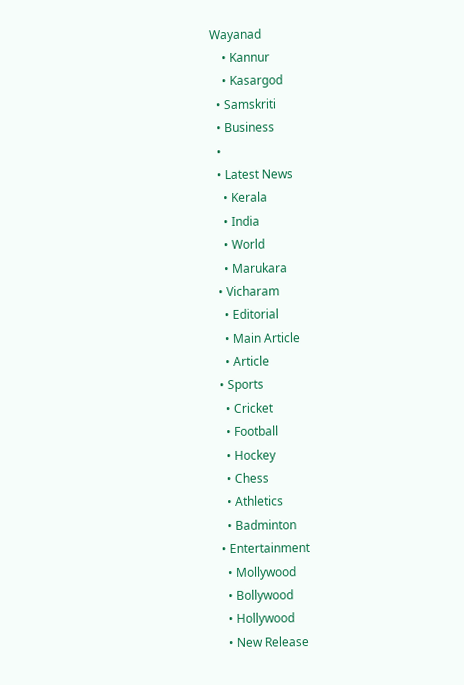Wayanad
    • Kannur
    • Kasargod
  • Samskriti
  • Business
  •
  • Latest News
    • Kerala
    • India
    • World
    • Marukara
  • Vicharam
    • Editorial
    • Main Article
    • Article
  • Sports
    • Cricket
    • Football
    • Hockey
    • Chess
    • Athletics
    • Badminton
  • Entertainment
    • Mollywood
    • Bollywood
    • Hollywood
    • New Release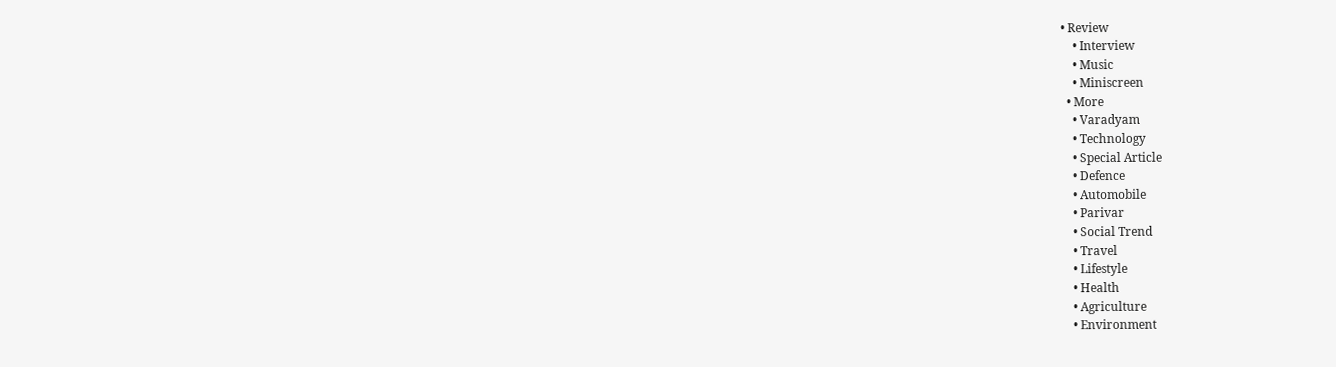• Review
    • Interview
    • Music
    • Miniscreen
  • More
    • Varadyam
    • Technology
    • Special Article
    • Defence
    • Automobile
    • Parivar
    • Social Trend
    • Travel
    • Lifestyle
    • Health
    • Agriculture
    • Environment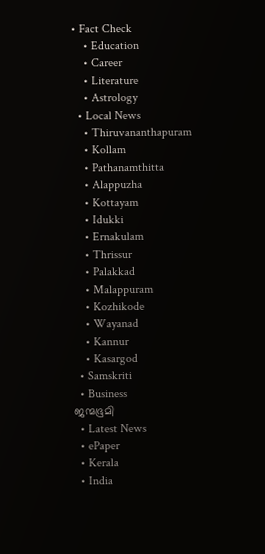• Fact Check
    • Education
    • Career
    • Literature
    • Astrology
  • Local News
    • Thiruvananthapuram
    • Kollam
    • Pathanamthitta
    • Alappuzha
    • Kottayam
    • Idukki
    • Ernakulam
    • Thrissur
    • Palakkad
    • Malappuram
    • Kozhikode
    • Wayanad
    • Kannur
    • Kasargod
  • Samskriti
  • Business
ജന്മഭൂമി
  • Latest News
  • ePaper
  • Kerala
  • India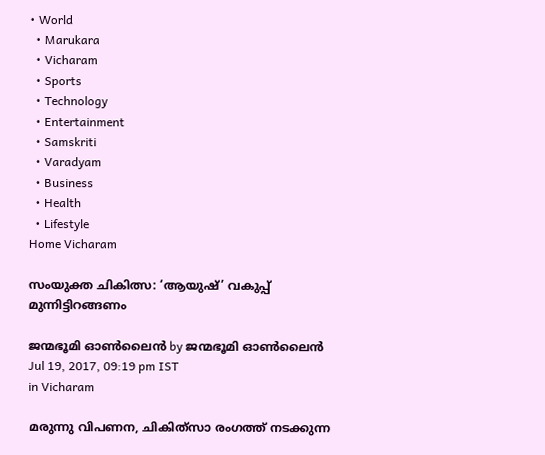• World
  • Marukara
  • Vicharam
  • Sports
  • Technology
  • Entertainment
  • Samskriti
  • Varadyam
  • Business
  • Health
  • Lifestyle
Home Vicharam

സംയുക്ത ചികിത്സ: ‘ആയുഷ്’ വകുപ്പ് മുന്നിട്ടിറങ്ങണം

ജന്മഭൂമി ഓണ്‍ലൈന്‍ by ജന്മഭൂമി ഓണ്‍ലൈന്‍
Jul 19, 2017, 09:19 pm IST
in Vicharam

മരുന്നു വിപണന, ചികിത്‌സാ രംഗത്ത് നടക്കുന്ന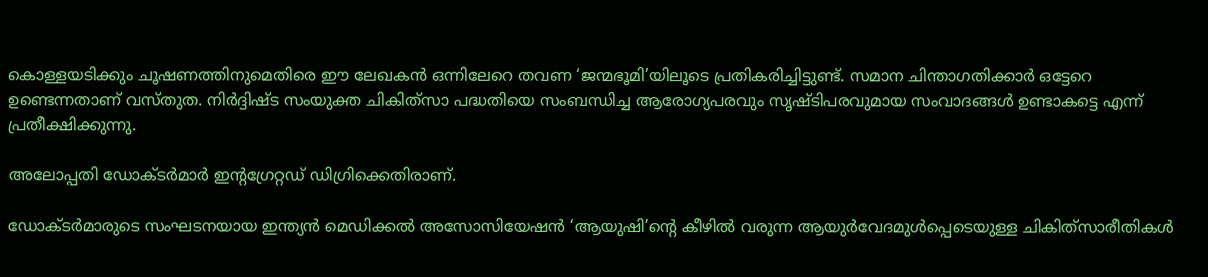കൊള്ളയടിക്കും ചൂഷണത്തിനുമെതിരെ ഈ ലേഖകന്‍ ഒന്നിലേറെ തവണ ‘ജന്മഭൂമി’യിലൂടെ പ്രതികരിച്ചിട്ടുണ്ട്. സമാന ചിന്താഗതിക്കാര്‍ ഒട്ടേറെ ഉണ്ടെന്നതാണ് വസ്തുത. നിര്‍ദ്ദിഷ്ട സംയുക്ത ചികിത്‌സാ പദ്ധതിയെ സംബന്ധിച്ച ആരോഗ്യപരവും സൃഷ്ടിപരവുമായ സംവാദങ്ങള്‍ ഉണ്ടാകട്ടെ എന്ന് പ്രതീക്ഷിക്കുന്നു.

അലോപ്പതി ഡോക്ടര്‍മാര്‍ ഇന്റഗ്രേറ്റഡ് ഡിഗ്രിക്കെതിരാണ്.

ഡോക്ടര്‍മാരുടെ സംഘടനയായ ഇന്ത്യന്‍ മെഡിക്കല്‍ അസോസിയേഷന്‍ ‘ആയുഷി’ന്റെ കീഴില്‍ വരുന്ന ആയുര്‍വേദമുള്‍പ്പെടെയുള്ള ചികിത്‌സാരീതികള്‍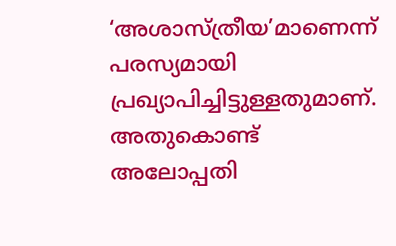‘അശാസ്ത്രീയ’മാണെന്ന് പരസ്യമായി പ്രഖ്യാപിച്ചിട്ടുള്ളതുമാണ്. അതുകൊണ്ട് അലോപ്പതി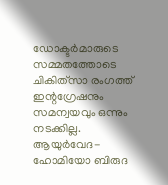ഡോക്ടര്‍മാരുടെ സമ്മതത്തോടെ ചികിത്‌സാ രംഗത്ത് ഇന്റഗ്രേഷനും സമന്വയവും ഒന്നും നടക്കില്ല. ആയുര്‍വേദ-ഹോമിയോ ബിരുദ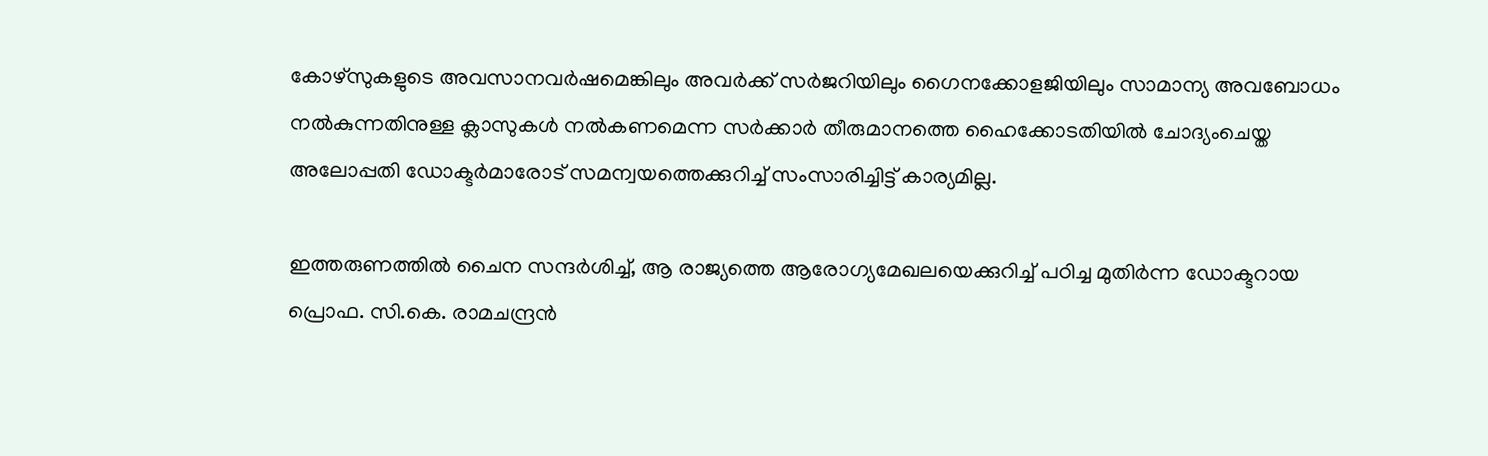കോഴ്‌സുകളുടെ അവസാനവര്‍ഷമെങ്കിലും അവര്‍ക്ക് സര്‍ജറിയിലും ഗൈനക്കോളജിയിലും സാമാന്യ അവബോധം നല്‍കുന്നതിനുള്ള ക്ലാസുകള്‍ നല്‍കണമെന്ന സര്‍ക്കാര്‍ തീരുമാനത്തെ ഹൈക്കോടതിയില്‍ ചോദ്യംചെയ്ത അലോപ്പതി ഡോക്ടര്‍മാരോട് സമന്വയത്തെക്കുറിച്ച് സംസാരിച്ചിട്ട് കാര്യമില്ല.

ഇത്തരുണത്തില്‍ ചൈന സന്ദര്‍ശിച്ച്, ആ രാജ്യത്തെ ആരോഗ്യമേഖലയെക്കുറിച്ച് പഠിച്ച മുതിര്‍ന്ന ഡോക്ടറായ പ്രൊഫ. സി.കെ. രാമചന്ദ്രന്‍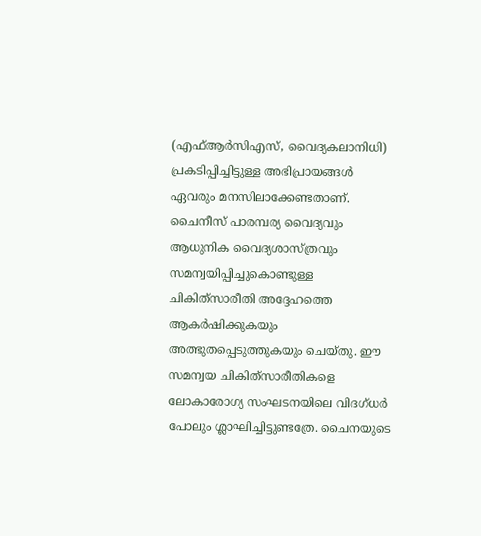(എഫ്ആര്‍സിഎസ്, വൈദ്യകലാനിധി) പ്രകടിപ്പിച്ചിട്ടുള്ള അഭിപ്രായങ്ങള്‍ ഏവരും മനസിലാക്കേണ്ടതാണ്. ചൈനീസ് പാരമ്പര്യ വൈദ്യവും ആധുനിക വൈദ്യശാസ്ത്രവും സമന്വയിപ്പിച്ചുകൊണ്ടുള്ള ചികിത്‌സാരീതി അദ്ദേഹത്തെ ആകര്‍ഷിക്കുകയും അത്ഭുതപ്പെടുത്തുകയും ചെയ്തു. ഈ സമന്വയ ചികിത്‌സാരീതികളെ ലോകാരോഗ്യ സംഘടനയിലെ വിദഗ്ധര്‍ പോലും ശ്ലാഘിച്ചിട്ടുണ്ടത്രേ. ചൈനയുടെ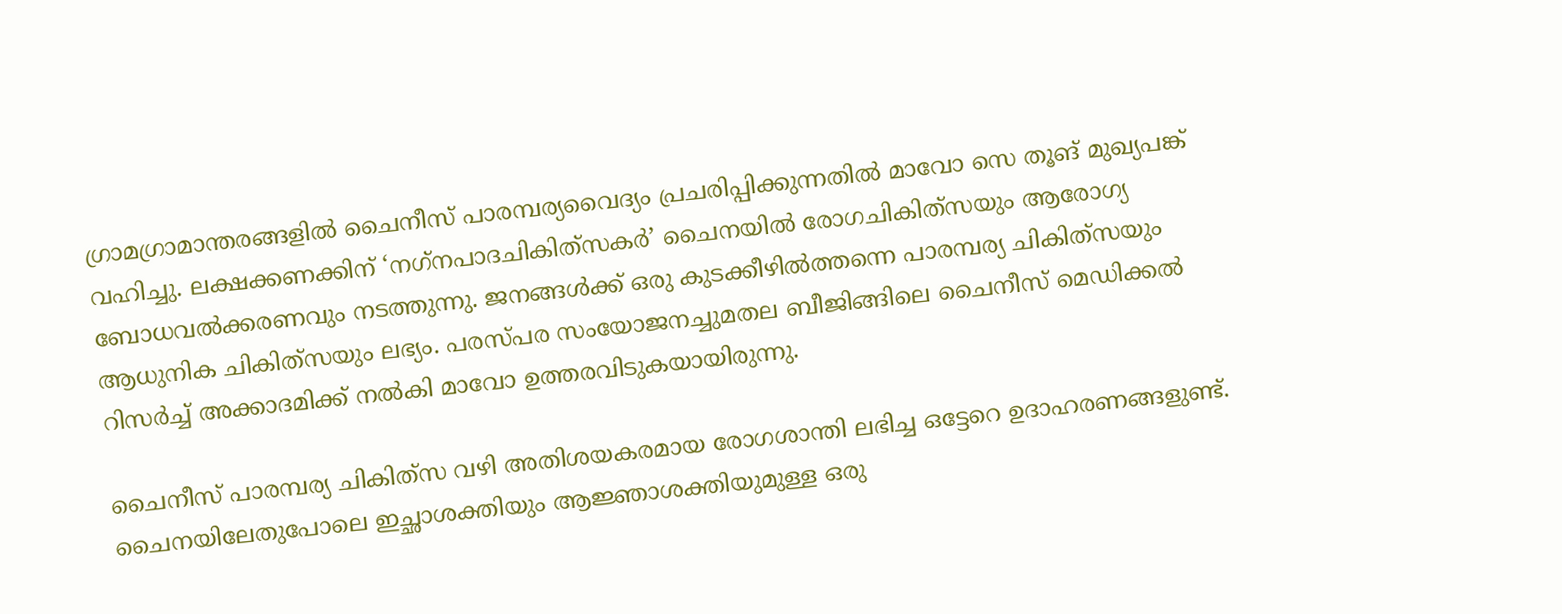ഗ്രാമഗ്രാമാന്തരങ്ങളില്‍ ചൈനീസ് പാരമ്പര്യവൈദ്യം പ്രചരിപ്പിക്കുന്നതില്‍ മാവോ സെ തൂങ് മുഖ്യപങ്ക് വഹിച്ചു. ലക്ഷക്കണക്കിന് ‘നഗ്‌നപാദചികിത്‌സകര്‍’ ചൈനയില്‍ രോഗചികിത്‌സയും ആരോഗ്യ ബോധവല്‍ക്കരണവും നടത്തുന്നു. ജനങ്ങള്‍ക്ക് ഒരു കുടക്കീഴില്‍ത്തന്നെ പാരമ്പര്യ ചികിത്‌സയും ആധുനിക ചികിത്‌സയും ലഭ്യം. പരസ്പര സംയോജനച്ചുമതല ബീജിങ്ങിലെ ചൈനീസ് മെഡിക്കല്‍ റിസര്‍ച്ച് അക്കാദമിക്ക് നല്‍കി മാവോ ഉത്തരവിടുകയായിരുന്നു.

ചൈനീസ് പാരമ്പര്യ ചികിത്‌സ വഴി അതിശയകരമായ രോഗശാന്തി ലഭിച്ച ഒട്ടേറെ ഉദാഹരണങ്ങളുണ്ട്. ചൈനയിലേതുപോലെ ഇച്ഛാശക്തിയും ആജ്ഞാശക്തിയുമുള്ള ഒരു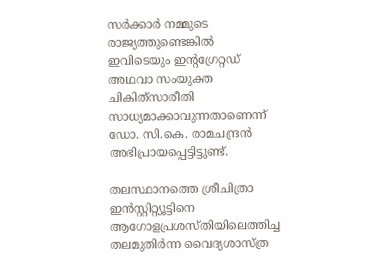സര്‍ക്കാര്‍ നമ്മുടെ രാജ്യത്തുണ്ടെങ്കില്‍ ഇവിടെയും ഇന്റഗ്രേറ്റഡ് അഥവാ സംയുക്ത ചികിത്‌സാരീതി സാധ്യമാക്കാവുന്നതാണെന്ന് ഡോ. സി.കെ. രാമചന്ദ്രന്‍ അഭിപ്രായപ്പെട്ടിട്ടുണ്ട്.

തലസ്ഥാനത്തെ ശ്രീചിത്രാ ഇന്‍സ്റ്റിറ്റ്യൂട്ടിനെ ആഗോളപ്രശസ്തിയിലെത്തിച്ച തലമുതിര്‍ന്ന വൈദ്യശാസ്ത്ര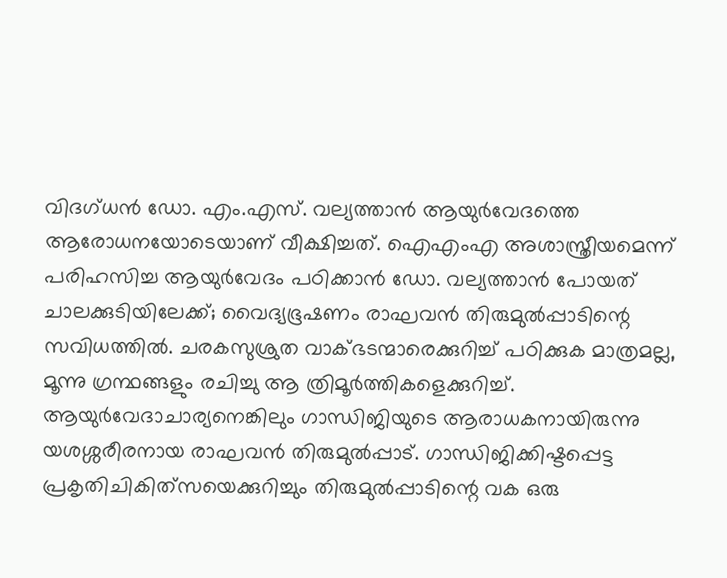വിദഗ്ധന്‍ ഡോ. എം.എസ്. വല്യത്താന്‍ ആയുര്‍വേദത്തെ ആരോധനയോടെയാണ് വീക്ഷിച്ചത്. ഐഎംഎ അശാസ്ത്രീയമെന്ന് പരിഹസിച്ച ആയുര്‍വേദം പഠിക്കാന്‍ ഡോ. വല്യത്താന്‍ പോയത് ചാലക്കുടിയിലേക്ക്; വൈദ്യഭൂഷണം രാഘവന്‍ തിരുമുല്‍പ്പാടിന്റെ സവിധത്തില്‍. ചരകസുശ്രുത വാക്ഭടന്മാരെക്കുറിച്ച് പഠിക്കുക മാത്രമല്ല, മൂന്നു ഗ്രന്ഥങ്ങളും രചിച്ചു ആ ത്രിമൂര്‍ത്തികളെക്കുറിച്ച്. ആയുര്‍വേദാചാര്യനെങ്കിലും ഗാന്ധിജിയുടെ ആരാധകനായിരുന്നു യശശ്ശരീരനായ രാഘവന്‍ തിരുമുല്‍പ്പാട്. ഗാന്ധിജിക്കിഷ്ടപ്പെട്ട പ്രകൃതിചികിത്‌സയെക്കുറിച്ചും തിരുമുല്‍പ്പാടിന്റെ വക ഒരു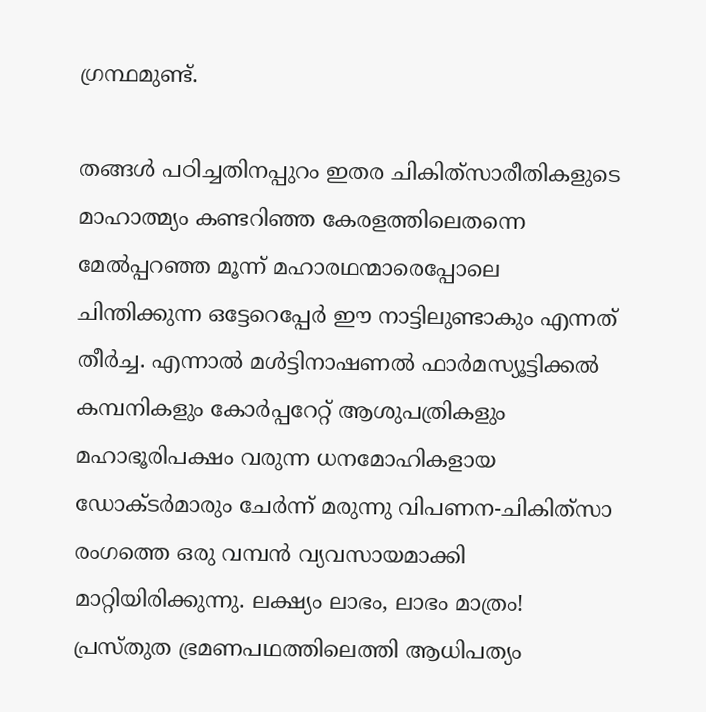ഗ്രന്ഥമുണ്ട്.

തങ്ങള്‍ പഠിച്ചതിനപ്പുറം ഇതര ചികിത്‌സാരീതികളുടെ മാഹാത്മ്യം കണ്ടറിഞ്ഞ കേരളത്തിലെതന്നെ മേല്‍പ്പറഞ്ഞ മൂന്ന് മഹാരഥന്മാരെപ്പോലെ ചിന്തിക്കുന്ന ഒട്ടേറെപ്പേര്‍ ഈ നാട്ടിലുണ്ടാകും എന്നത് തീര്‍ച്ച. എന്നാല്‍ മള്‍ട്ടിനാഷണല്‍ ഫാര്‍മസ്യൂട്ടിക്കല്‍ കമ്പനികളും കോര്‍പ്പറേറ്റ് ആശുപത്രികളും മഹാഭൂരിപക്ഷം വരുന്ന ധനമോഹികളായ ഡോക്ടര്‍മാരും ചേര്‍ന്ന് മരുന്നു വിപണന-ചികിത്‌സാ രംഗത്തെ ഒരു വമ്പന്‍ വ്യവസായമാക്കി മാറ്റിയിരിക്കുന്നു. ലക്ഷ്യം ലാഭം, ലാഭം മാത്രം! പ്രസ്തുത ഭ്രമണപഥത്തിലെത്തി ആധിപത്യം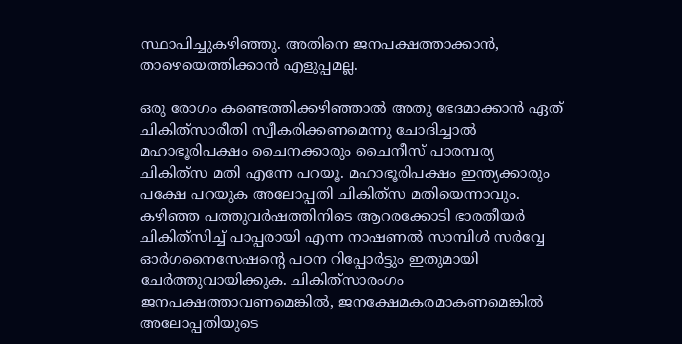സ്ഥാപിച്ചുകഴിഞ്ഞു. അതിനെ ജനപക്ഷത്താക്കാന്‍, താഴെയെത്തിക്കാന്‍ എളുപ്പമല്ല.

ഒരു രോഗം കണ്ടെത്തിക്കഴിഞ്ഞാല്‍ അതു ഭേദമാക്കാന്‍ ഏത് ചികിത്‌സാരീതി സ്വീകരിക്കണമെന്നു ചോദിച്ചാല്‍ മഹാഭൂരിപക്ഷം ചൈനക്കാരും ചൈനീസ് പാരമ്പര്യ ചികിത്‌സ മതി എന്നേ പറയൂ. മഹാഭൂരിപക്ഷം ഇന്ത്യക്കാരും പക്ഷേ പറയുക അലോപ്പതി ചികിത്‌സ മതിയെന്നാവും. കഴിഞ്ഞ പത്തുവര്‍ഷത്തിനിടെ ആറരക്കോടി ഭാരതീയര്‍ ചികിത്‌സിച്ച് പാപ്പരായി എന്ന നാഷണല്‍ സാമ്പിള്‍ സര്‍വ്വേ ഓര്‍ഗനൈസേഷന്റെ പഠന റിപ്പോര്‍ട്ടും ഇതുമായി ചേര്‍ത്തുവായിക്കുക. ചികിത്‌സാരംഗം ജനപക്ഷത്താവണമെങ്കില്‍, ജനക്ഷേമകരമാകണമെങ്കില്‍ അലോപ്പതിയുടെ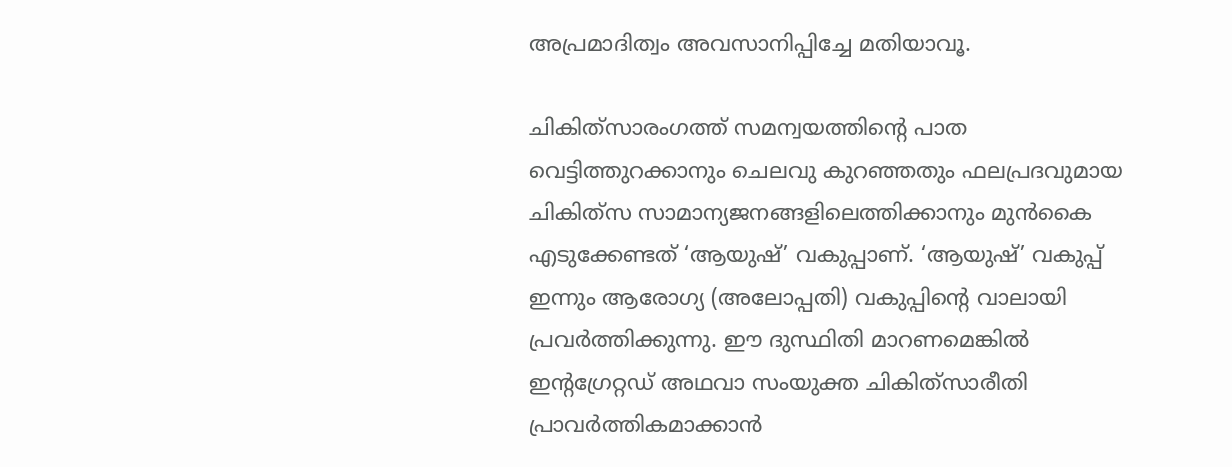അപ്രമാദിത്വം അവസാനിപ്പിച്ചേ മതിയാവൂ.

ചികിത്‌സാരംഗത്ത് സമന്വയത്തിന്റെ പാത വെട്ടിത്തുറക്കാനും ചെലവു കുറഞ്ഞതും ഫലപ്രദവുമായ ചികിത്‌സ സാമാന്യജനങ്ങളിലെത്തിക്കാനും മുന്‍കൈ എടുക്കേണ്ടത് ‘ആയുഷ്’ വകുപ്പാണ്. ‘ആയുഷ്’ വകുപ്പ് ഇന്നും ആരോഗ്യ (അലോപ്പതി) വകുപ്പിന്റെ വാലായി പ്രവര്‍ത്തിക്കുന്നു. ഈ ദുസ്ഥിതി മാറണമെങ്കില്‍ ഇന്റഗ്രേറ്റഡ് അഥവാ സംയുക്ത ചികിത്‌സാരീതി പ്രാവര്‍ത്തികമാക്കാന്‍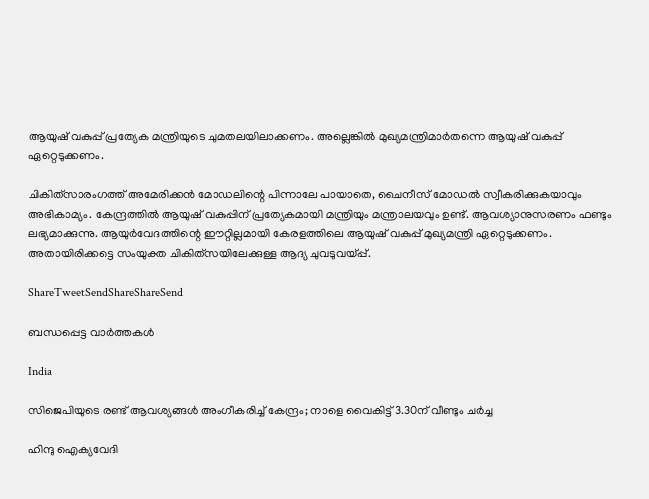ആയുഷ് വകുപ്പ് പ്രത്യേക മന്ത്രിയുടെ ചുമതലയിലാക്കണം. അല്ലെങ്കില്‍ മുഖ്യമന്ത്രിമാര്‍തന്നെ ആയുഷ് വകുപ്പ് ഏറ്റെടുക്കണം.

ചികിത്‌സാരംഗത്ത് അമേരിക്കന്‍ മോഡലിന്റെ പിന്നാലേ പായാതെ, ചൈനീസ് മോഡല്‍ സ്വീകരിക്കുകയാവും അഭികാമ്യം. കേന്ദ്രത്തില്‍ ആയുഷ് വകുപ്പിന് പ്രത്യേകമായി മന്ത്രിയും മന്ത്രാലയവും ഉണ്ട്. ആവശ്യാനുസരണം ഫണ്ടും ലഭ്യമാക്കുന്നു. ആയുര്‍വേദത്തിന്റെ ഈറ്റില്ലമായി കേരളത്തിലെ ആയുഷ് വകുപ്പ് മുഖ്യമന്ത്രി ഏറ്റെടുക്കണം. അതായിരിക്കട്ടെ സംയുക്ത ചികിത്‌സയിലേക്കുള്ള ആദ്യ ചുവടുവയ്‌പ്പ്.

ShareTweetSendShareShareSend

ബന്ധപ്പെട്ട വാര്‍ത്തകള്‍

India

സിജെപിയുടെ രണ്ട് ആവശ്യങ്ങൾ അംഗീകരിച്ച് കേന്ദ്രം; നാളെ വൈകിട്ട് 3.30ന് വീണ്ടും ചർച്ച

ഹിന്ദു ഐക്യവേദി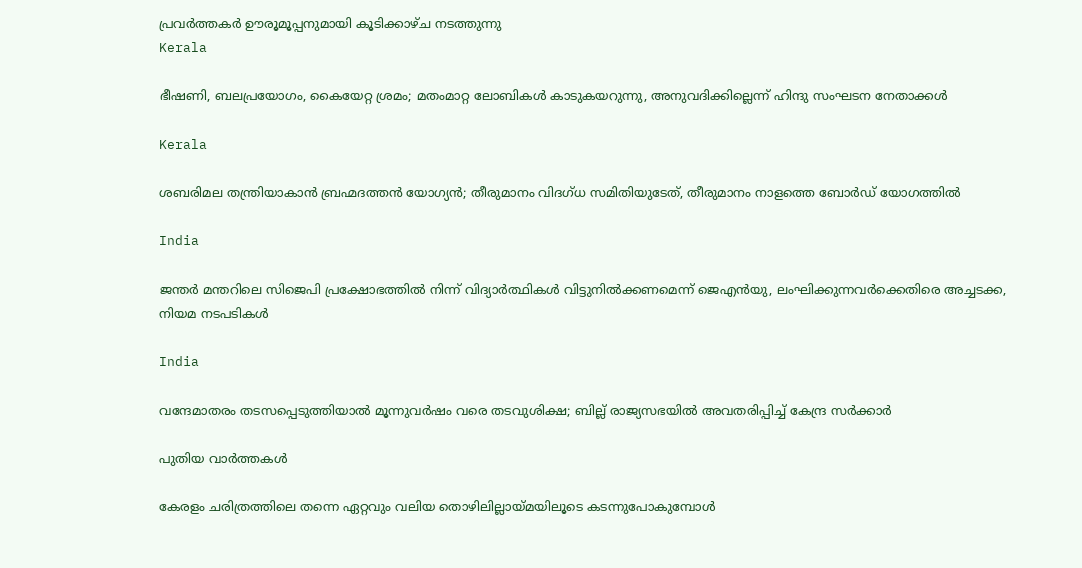പ്രവർത്തകർ ഊരൂമൂപ്പനുമായി കൂടിക്കാഴ്ച നടത്തുന്നു
Kerala

ഭീഷണി, ബലപ്രയോഗം, കൈയേറ്റ ശ്രമം; മതംമാറ്റ ലോബികള്‍ കാടുകയറുന്നു, അനുവദിക്കില്ലെന്ന് ഹിന്ദു സംഘടന നേതാക്കള്‍

Kerala

ശബരിമല തന്ത്രിയാകാൻ ബ്രഹ്മദത്തൻ യോഗ്യൻ; തീരുമാനം വിദഗ്ധ സമിതിയുടേത്, തീരുമാനം നാളത്തെ ബോർഡ് യോഗത്തിൽ

India

ജന്തർ മന്തറിലെ സിജെപി പ്രക്ഷോഭത്തിൽ നിന്ന് വിദ്യാർത്ഥികൾ വിട്ടുനിൽക്കണമെന്ന് ജെഎൻയു, ലംഘിക്കുന്നവർക്കെതിരെ അച്ചടക്ക, നിയമ നടപടികൾ

India

വന്ദേമാതരം തടസപ്പെടുത്തിയാൽ മൂന്നുവർഷം വരെ തടവുശിക്ഷ; ബില്ല് രാജ്യസഭയിൽ അവതരിപ്പിച്ച് കേന്ദ്ര സർക്കാർ

പുതിയ വാര്‍ത്തകള്‍

കേരളം ചരിത്രത്തിലെ തന്നെ ഏറ്റവും വലിയ തൊഴിലില്ലായ്‌മയിലൂടെ കടന്നുപോകുമ്പോൾ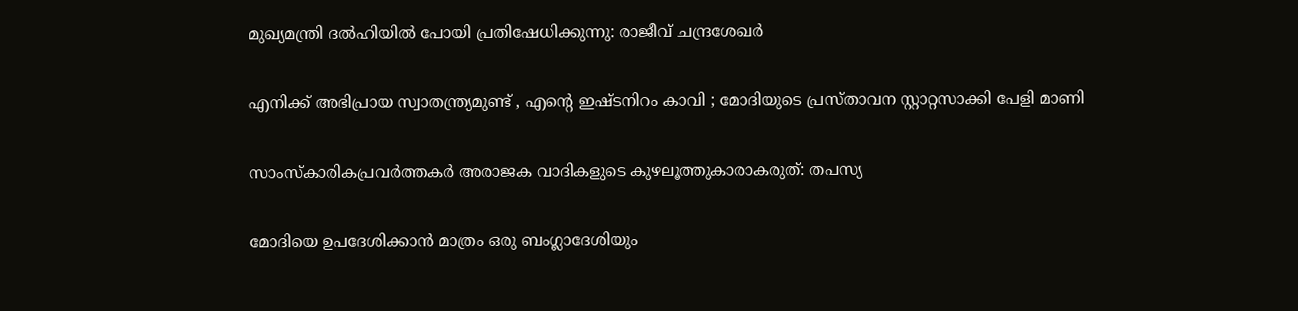മുഖ്യമന്ത്രി ദൽഹിയിൽ പോയി പ്രതിഷേധിക്കുന്നു: രാജീവ് ചന്ദ്രശേഖർ

എനിക്ക് അഭിപ്രായ സ്വാതന്ത്ര്യമുണ്ട് , എന്റെ ഇഷ്ടനിറം കാവി ; മോദിയുടെ പ്രസ്താവന സ്റ്റാറ്റസാക്കി പേളി മാണി

സാംസ്കാരികപ്രവർത്തകർ അരാജക വാദികളുടെ കുഴലൂത്തുകാരാകരുത്: തപസ്യ

മോദിയെ ഉപദേശിക്കാൻ മാത്രം ഒരു ബംഗ്ലാദേശിയും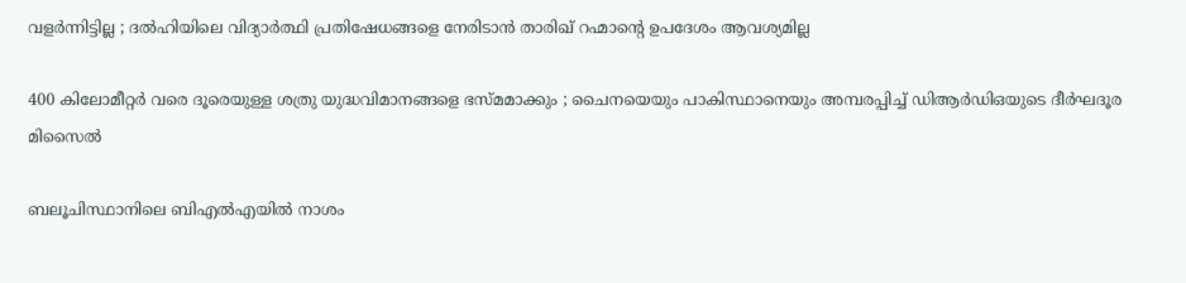വളർന്നിട്ടില്ല ; ദൽഹിയിലെ വിദ്യാർത്ഥി പ്രതിഷേധങ്ങളെ നേരിടാൻ താരിഖ് റഹ്മാന്റെ ഉപദേശം ആവശ്യമില്ല

400 കിലോമീറ്റർ വരെ ദൂരെയുള്ള ശത്രു യുദ്ധവിമാനങ്ങളെ ഭസ്മമാക്കും ; ചൈനയെയും പാകിസ്ഥാനെയും അമ്പരപ്പിച്ച് ഡിആർഡിഒയുടെ ദീർഘദൂര മിസൈൽ

ബലൂചിസ്ഥാനിലെ ബി‌എൽ‌എയിൽ നാശം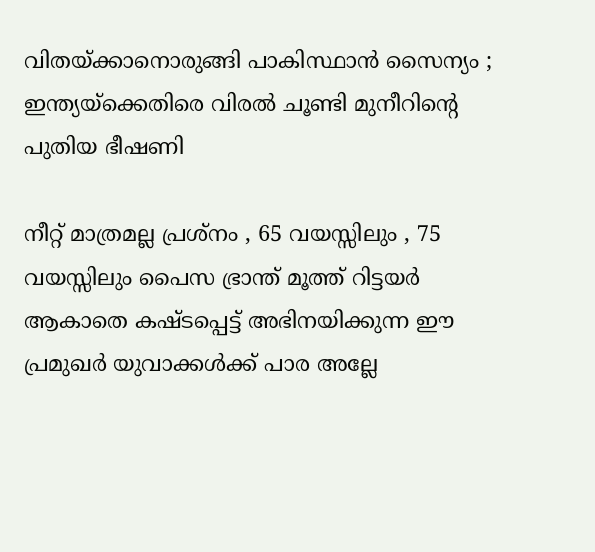വിതയ്‌ക്കാനൊരുങ്ങി പാകിസ്ഥാൻ സൈന്യം ; ഇന്ത്യയ്‌ക്കെതിരെ വിരൽ ചൂണ്ടി മുനീറിന്റെ പുതിയ ഭീഷണി

നീറ്റ് മാത്രമല്ല പ്രശ്നം , 65 വയസ്സിലും , 75 വയസ്സിലും പൈസ ഭ്രാന്ത് മൂത്ത് റിട്ടയർ ആകാതെ കഷ്ടപ്പെട്ട് അഭിനയിക്കുന്ന ഈ പ്രമുഖർ യുവാക്കൾക്ക് പാര അല്ലേ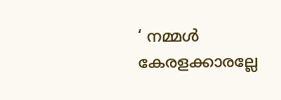‘ നമ്മൾ കേരളക്കാരല്ലേ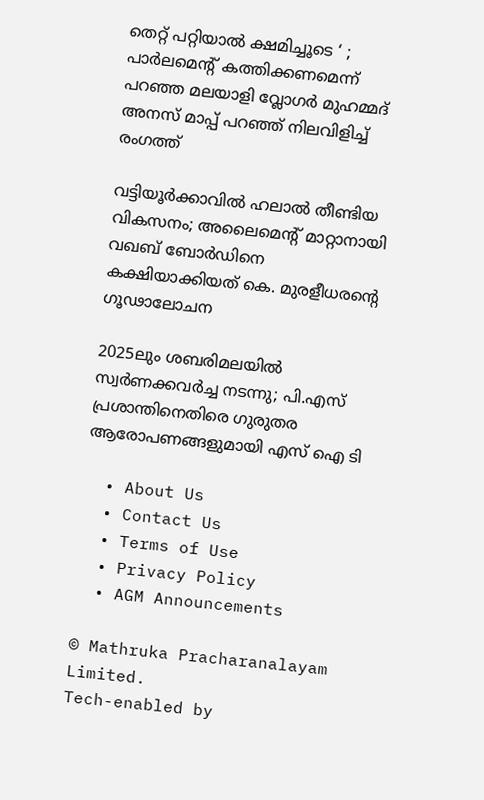തെറ്റ് പറ്റിയാൽ ക്ഷമിച്ചൂടെ ‘ ; പാർലമെന്റ് കത്തിക്കണമെന്ന് പറഞ്ഞ മലയാളി വ്ലോഗർ മുഹമ്മദ് അനസ് മാപ്പ് പറഞ്ഞ് നിലവിളിച്ച് രംഗത്ത്

വട്ടിയൂര്‍ക്കാവില്‍ ഹലാല്‍ തീണ്ടിയ വികസനം; അലൈമെന്റ് മാറ്റാനായി വഖബ് ബോര്‍ഡിനെ കക്ഷിയാക്കിയത് കെ. മുരളീധരന്റെ ഗൂഢാലോചന

2025ലും ശബരിമലയില്‍ സ്വര്‍ണക്കവര്‍ച്ച നടന്നു; പി.എസ് പ്രശാന്തിനെതിരെ ഗുരുതര ആരോപണങ്ങളുമായി എസ് ഐ ടി

  • About Us
  • Contact Us
  • Terms of Use
  • Privacy Policy
  • AGM Announcements

© Mathruka Pracharanalayam Limited.
Tech-enabled by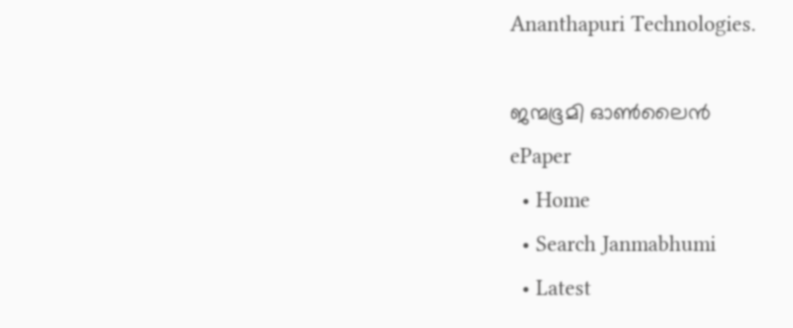Ananthapuri Technologies.

ജന്മഭൂമി ഓണ്‍ലൈന്‍
ePaper
  • Home
  • Search Janmabhumi
  • Latest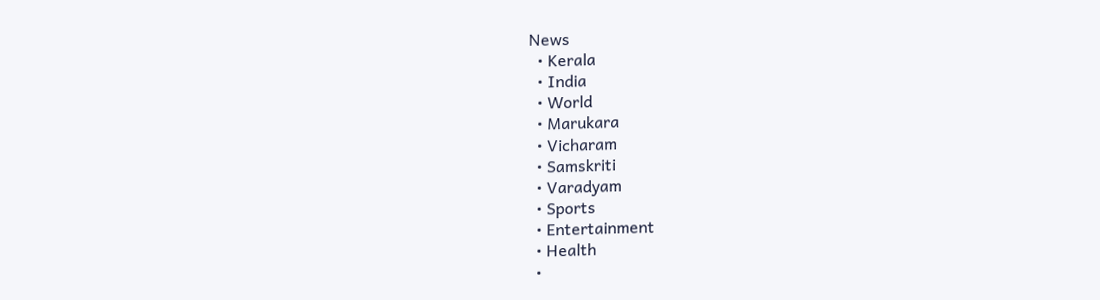News
  • Kerala
  • India
  • World
  • Marukara
  • Vicharam
  • Samskriti
  • Varadyam
  • Sports
  • Entertainment
  • Health
  •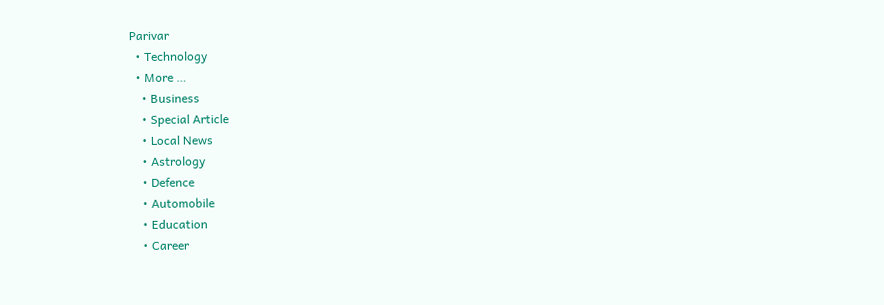Parivar
  • Technology
  • More …
    • Business
    • Special Article
    • Local News
    • Astrology
    • Defence
    • Automobile
    • Education
    • Career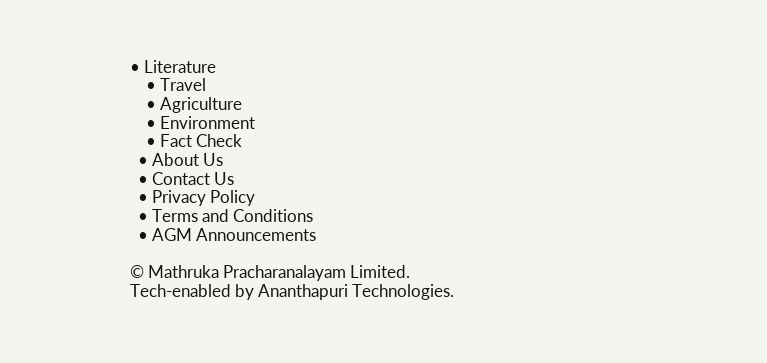• Literature
    • Travel
    • Agriculture
    • Environment
    • Fact Check
  • About Us
  • Contact Us
  • Privacy Policy
  • Terms and Conditions
  • AGM Announcements

© Mathruka Pracharanalayam Limited.
Tech-enabled by Ananthapuri Technologies.